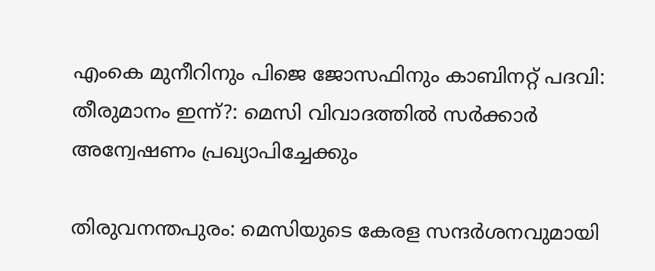എംകെ മുനീറിനും പിജെ ജോസഫിനും കാബിനറ്റ് പദവി: തീരുമാനം ഇന്ന്?: മെസി വിവാദത്തില്‍ സര്‍ക്കാര്‍ അന്വേഷണം പ്രഖ്യാപിച്ചേക്കും

തിരുവനന്തപുരം: മെസിയുടെ കേരള സന്ദര്‍ശനവുമായി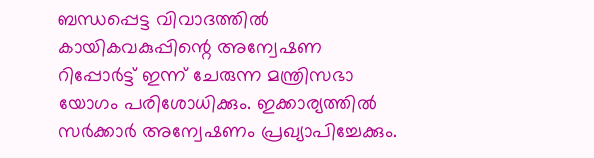ബന്ധപ്പെട്ട വിവാദത്തില്‍ കായികവകുപ്പിന്റെ അന്വേഷണ റിപ്പോര്‍ട്ട് ഇന്ന് ചേരുന്ന മന്ത്രിസഭാ യോഗം പരിശോധിക്കും. ഇക്കാര്യത്തില്‍ സര്‍ക്കാര്‍ അന്വേഷണം പ്രഖ്യാപിച്ചേക്കും.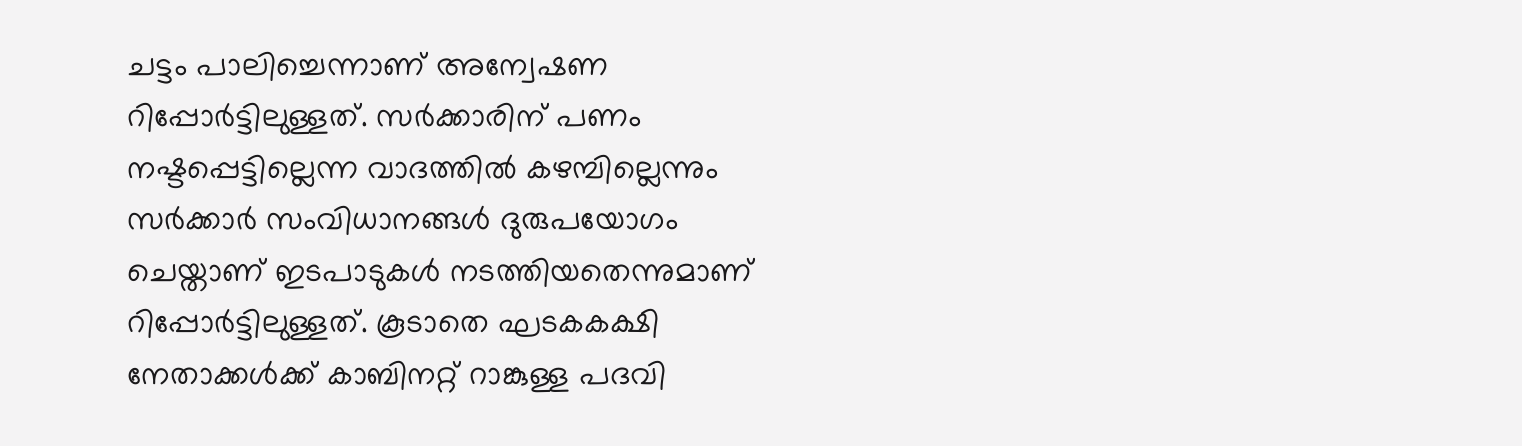ചട്ടം പാലിച്ചെന്നാണ് അന്വേഷണ റിപ്പോര്‍ട്ടിലുള്ളത്. സര്‍ക്കാരിന് പണം നഷ്ടപ്പെട്ടില്ലെന്ന വാദത്തില്‍ കഴമ്പില്ലെന്നും സര്‍ക്കാര്‍ സംവിധാനങ്ങള്‍ ദുരുപയോഗം ചെയ്താണ് ഇടപാടുകള്‍ നടത്തിയതെന്നുമാണ് റിപ്പോര്‍ട്ടിലുള്ളത്. കൂടാതെ ഘടകകക്ഷി നേതാക്കള്‍ക്ക് കാബിനറ്റ് റാങ്കുള്ള പദവി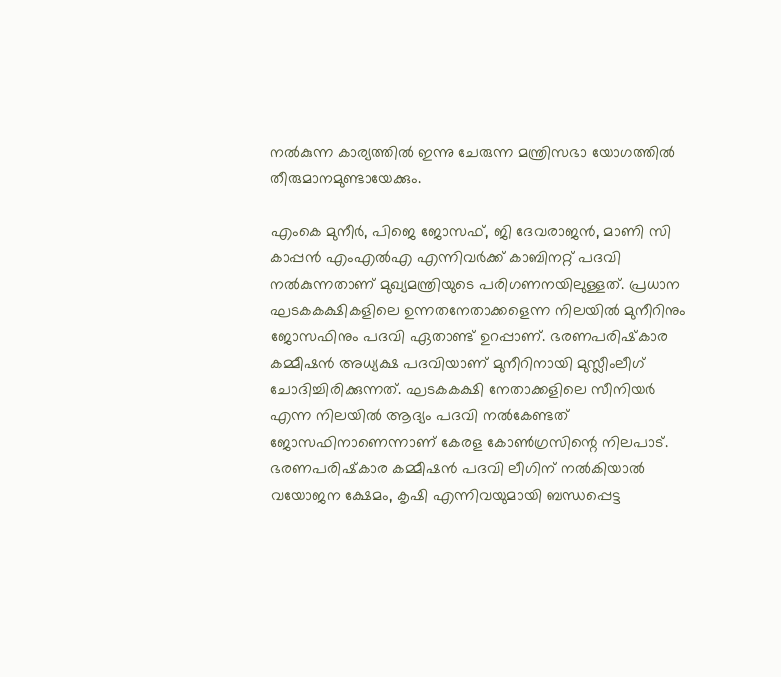നല്‍കുന്ന കാര്യത്തില്‍ ഇന്നു ചേരുന്ന മന്ത്രിസഭാ യോഗത്തില്‍ തീരുമാനമുണ്ടായേക്കും.

എംകെ മുനീര്‍, പിജെ ജോസഫ്, ജി ദേവരാജന്‍, മാണി സി കാപ്പന്‍ എംഎല്‍എ എന്നിവര്‍ക്ക് കാബിനറ്റ് പദവി നല്‍കുന്നതാണ് മുഖ്യമന്ത്രിയുടെ പരിഗണനയിലുള്ളത്. പ്രധാന ഘടകകക്ഷികളിലെ ഉന്നതനേതാക്കളെന്ന നിലയില്‍ മുനീറിനും ജോസഫിനും പദവി ഏതാണ്ട് ഉറപ്പാണ്. ഭരണപരിഷ്‌കാര കമ്മീഷന്‍ അധ്യക്ഷ പദവിയാണ് മുനീറിനായി മുസ്ലീംലീഗ് ചോദിച്ചിരിക്കുന്നത്. ഘടകകക്ഷി നേതാക്കളിലെ സീനിയര്‍ എന്ന നിലയില്‍ ആദ്യം പദവി നല്‍കേണ്ടത് ജോസഫിനാണെന്നാണ് കേരള കോണ്‍ഗ്രസിന്റെ നിലപാട്. ഭരണപരിഷ്‌കാര കമ്മീഷന്‍ പദവി ലീഗിന് നല്‍കിയാല്‍ വയോജന ക്ഷേമം, കൃഷി എന്നിവയുമായി ബന്ധപ്പെട്ട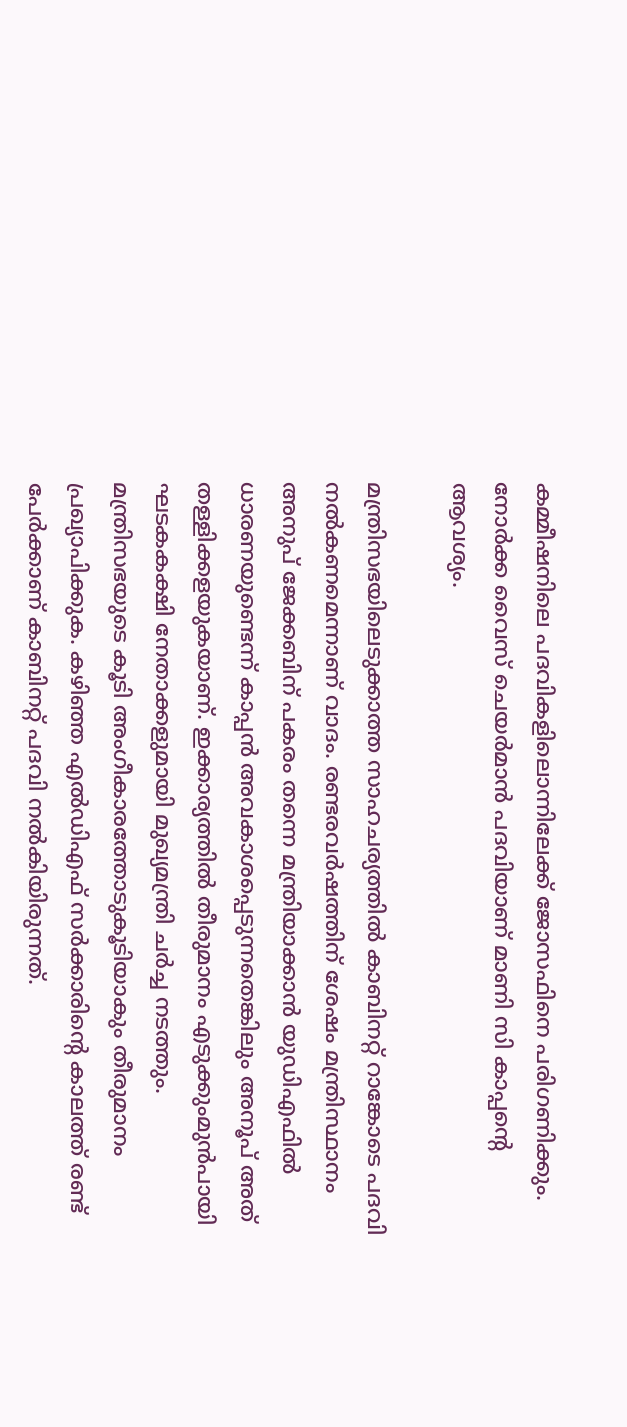കമ്മീഷനിലെ പദവികളിലൊന്നിലേക്ക് ജോസഫിനെ പരിഗണിക്കും. നോര്‍ക്ക വൈസ് ചെയര്‍മാന്‍ പദവിയാണ് മാണി സി കാപ്പന്റെ ആവശ്യം.

മന്ത്രിസഭയിലെടുക്കാത്ത സാഹചര്യത്തില്‍ കാബിനറ്റ് റാങ്കോടെ പദവി നല്‍കണമെന്നാണ് വാദം. രണ്ടരവര്‍ഷത്തിന് ശേഷം മന്ത്രിസ്ഥാനം അനുപ് ജേക്കബിന് പകരം തന്നെ മന്ത്രിയാക്കാന്‍ യുഡിഎഫില്‍ ധാരണയുണ്ടെന്ന് കാപ്പന്‍ അവകാശപ്പെടുന്നതെങ്കിലും അനൂപ് അത് തള്ളിക്കളയുകയാണ്. ഇക്കാര്യത്തില്‍ തീരുമാനം എടുക്കുംമുന്‍പായി ഘടകകക്ഷി നേതാക്കളുമായി മുഖ്യമന്ത്രി ചര്‍ച്ച നടത്തും. മന്ത്രിസഭയുടെ കൂടി അംഗീകാരത്തോടുകൂടിയാകും തീരുമാനം പ്രഖ്യാപിക്കുക. കഴിഞ്ഞ എല്‍ഡിഎഫ് സര്‍ക്കാരിന്റെ കാലത്ത് രണ്ട് പേര്‍ക്കാണ് കാബിനറ്റ് പദവി നല്‍കിയിരുന്നത്.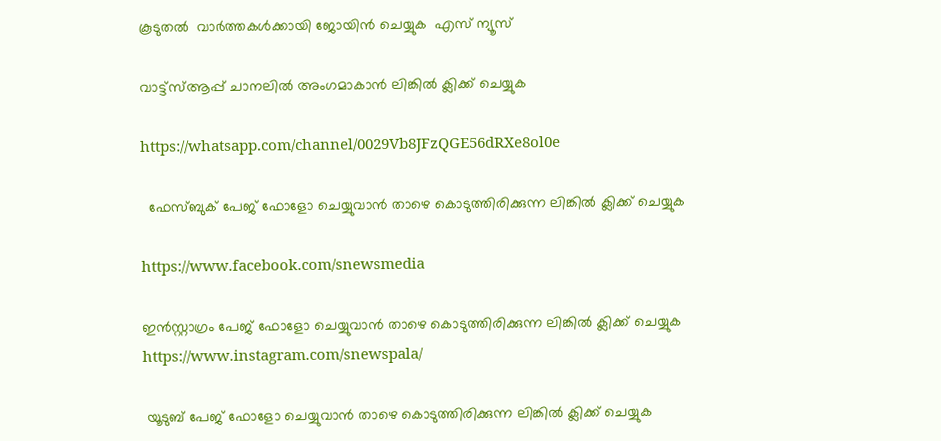കൂടുതൽ  വാർത്തകൾക്കായി ജോയിൻ ചെയ്യുക  എസ് ന്യൂസ്

വാട്ട്സ്ആപ്പ് ചാനലിൽ അംഗമാകാൻ ലിങ്കിൽ ക്ലിക്ക് ചെയ്യുക

https://whatsapp.com/channel/0029Vb8JFzQGE56dRXe8ol0e

  ഫേസ്ബുക് പേജ് ഫോളോ ചെയ്യുവാൻ താഴെ കൊടുത്തിരിക്കുന്ന ലിങ്കിൽ ക്ലിക്ക് ചെയ്യുക

https://www.facebook.com/snewsmedia

ഇൻസ്റ്റാഗ്രം പേജ് ഫോളോ ചെയ്യുവാൻ താഴെ കൊടുത്തിരിക്കുന്ന ലിങ്കിൽ ക്ലിക്ക് ചെയ്യുക
https://www.instagram.com/snewspala/

 യൂടുബ് പേജ് ഫോളോ ചെയ്യുവാൻ താഴെ കൊടുത്തിരിക്കുന്ന ലിങ്കിൽ ക്ലിക്ക് ചെയ്യുക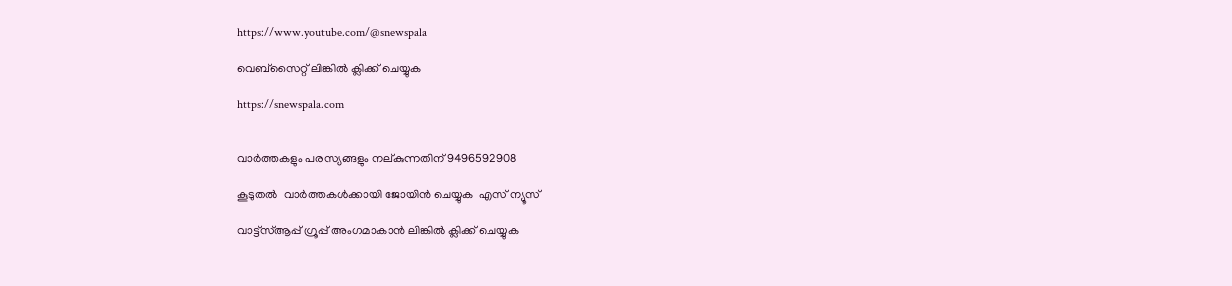https://www.youtube.com/@snewspala

വെബ്സൈറ്റ് ലിങ്കിൽ ക്ലിക്ക് ചെയ്യുക

https://snewspala.com


വാർത്തകളും പരസ്യങ്ങളും നല്കുന്നതിന് 9496592908

കൂടുതൽ  വാർത്തകൾക്കായി ജോയിൻ ചെയ്യുക  എസ് ന്യൂസ്

വാട്ട്സ്ആപ്പ് ഗ്രൂപ്പ് അംഗമാകാൻ ലിങ്കിൽ ക്ലിക്ക് ചെയ്യുക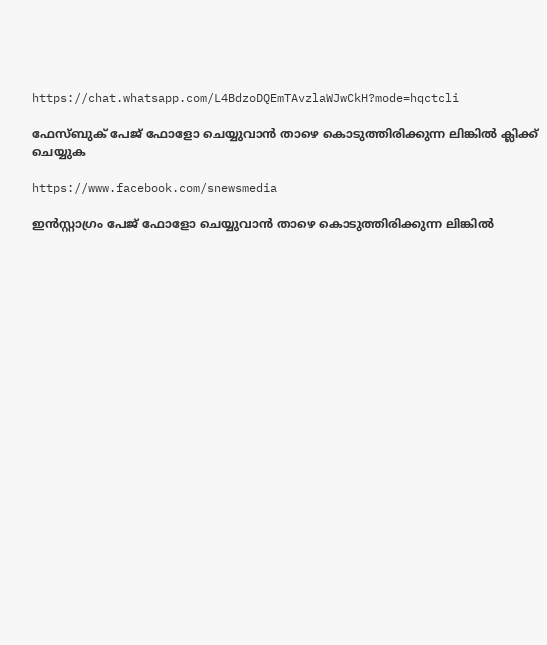https://chat.whatsapp.com/L4BdzoDQEmTAvzlaWJwCkH?mode=hqctcli

ഫേസ്ബുക് പേജ് ഫോളോ ചെയ്യുവാൻ താഴെ കൊടുത്തിരിക്കുന്ന ലിങ്കിൽ ക്ലിക്ക് ചെയ്യുക

https://www.facebook.com/snewsmedia

ഇൻസ്റ്റാഗ്രം പേജ് ഫോളോ ചെയ്യുവാൻ താഴെ കൊടുത്തിരിക്കുന്ന ലിങ്കിൽ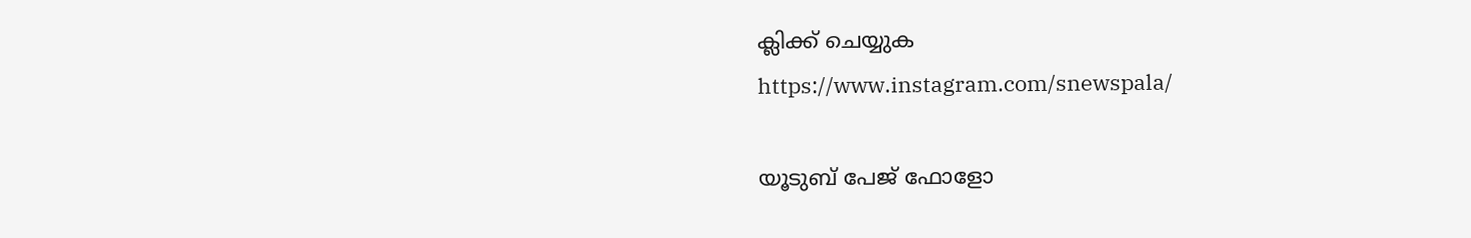ക്ലിക്ക് ചെയ്യുക
https://www.instagram.com/snewspala/

യൂടുബ് പേജ് ഫോളോ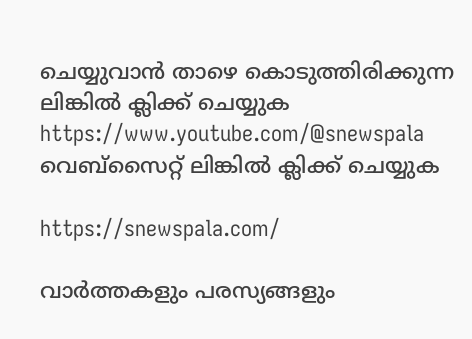ചെയ്യുവാൻ താഴെ കൊടുത്തിരിക്കുന്ന ലിങ്കിൽ ക്ലിക്ക് ചെയ്യുക
https://www.youtube.com/@snewspala
വെബ്സൈറ്റ് ലിങ്കിൽ ക്ലിക്ക് ചെയ്യുക

https://snewspala.com/

വാർത്തകളും പരസ്യങ്ങളും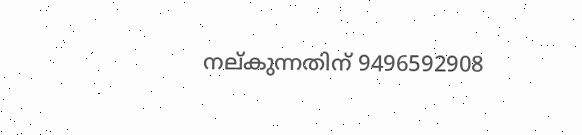നല്കുന്നതിന് 9496592908